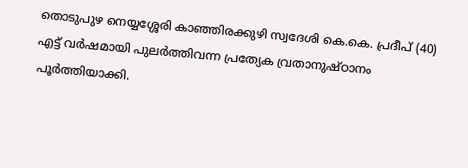തൊടുപുഴ നെയ്യശ്ശേരി കാഞ്ഞിരക്കുഴി സ്വദേശി കെ.കെ. പ്രദീപ് (40) എട്ട് വർഷമായി പുലർത്തിവന്ന പ്രത്യേക വ്രതാനുഷ്ഠാനം പൂർത്തിയാക്കി.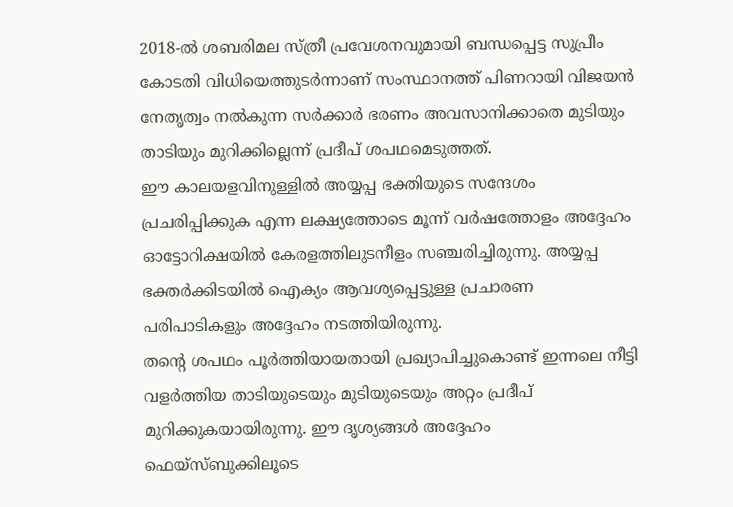2018-ൽ ശബരിമല സ്ത്രീ പ്രവേശനവുമായി ബന്ധപ്പെട്ട സുപ്രീം കോടതി വിധിയെത്തുടർന്നാണ് സംസ്ഥാനത്ത് പിണറായി വിജയൻ നേതൃത്വം നൽകുന്ന സർക്കാർ ഭരണം അവസാനിക്കാതെ മുടിയും താടിയും മുറിക്കില്ലെന്ന് പ്രദീപ് ശപഥമെടുത്തത്.
ഈ കാലയളവിനുള്ളിൽ അയ്യപ്പ ഭക്തിയുടെ സന്ദേശം പ്രചരിപ്പിക്കുക എന്ന ലക്ഷ്യത്തോടെ മൂന്ന് വർഷത്തോളം അദ്ദേഹം ഓട്ടോറിക്ഷയിൽ കേരളത്തിലുടനീളം സഞ്ചരിച്ചിരുന്നു. അയ്യപ്പ ഭക്തർക്കിടയിൽ ഐക്യം ആവശ്യപ്പെട്ടുള്ള പ്രചാരണ പരിപാടികളും അദ്ദേഹം നടത്തിയിരുന്നു.
തന്റെ ശപഥം പൂർത്തിയായതായി പ്രഖ്യാപിച്ചുകൊണ്ട് ഇന്നലെ നീട്ടി വളർത്തിയ താടിയുടെയും മുടിയുടെയും അറ്റം പ്രദീപ് മുറിക്കുകയായിരുന്നു. ഈ ദൃശ്യങ്ങൾ അദ്ദേഹം ഫെയ്സ്ബുക്കിലൂടെ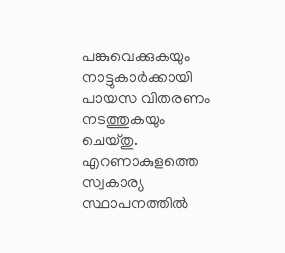പങ്കുവെക്കുകയും നാട്ടുകാർക്കായി പായസ വിതരണം നടത്തുകയും ചെയ്തു.
എറണാകുളത്തെ സ്വകാര്യ സ്ഥാപനത്തിൽ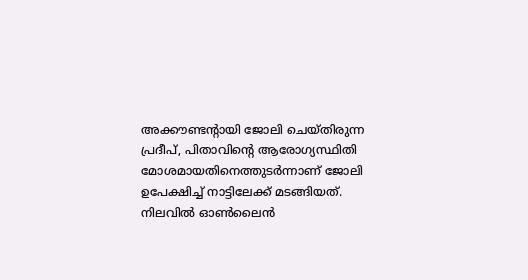അക്കൗണ്ടന്റായി ജോലി ചെയ്തിരുന്ന പ്രദീപ്, പിതാവിന്റെ ആരോഗ്യസ്ഥിതി മോശമായതിനെത്തുടർന്നാണ് ജോലി ഉപേക്ഷിച്ച് നാട്ടിലേക്ക് മടങ്ങിയത്. നിലവിൽ ഓൺലൈൻ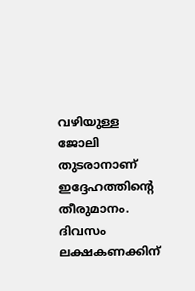വഴിയുള്ള ജോലി തുടരാനാണ് ഇദ്ദേഹത്തിന്റെ തീരുമാനം.
ദിവസം ലക്ഷകണക്കിന്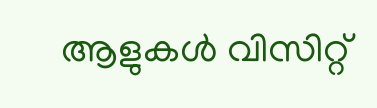ആളുകൾ വിസിറ്റ്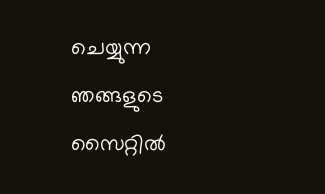ചെയ്യുന്ന ഞങ്ങളുടെ സൈറ്റിൽ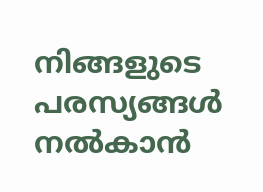നിങ്ങളുടെ പരസ്യങ്ങൾ നൽകാൻ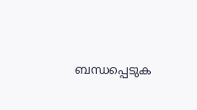ബന്ധപ്പെടുക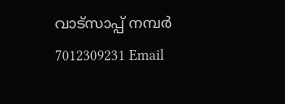വാട്സാപ്പ് നമ്പർ 7012309231 Email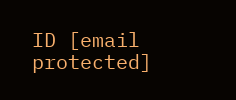ID [email protected]